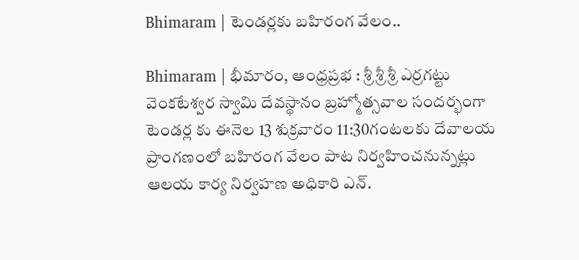Bhimaram | టెండర్లకు బహిరంగ వేలం..

Bhimaram | భీమారం, ఆంధ్రప్రభ : శ్రీ శ్రీ శ్రీ ఎర్రగట్టు వెంకటేశ్వర స్వామి దేవస్థానం బ్రహ్మోత్సవాల సందర్భంగా టెండర్ల కు ఈనెల 13 శుక్రవారం 11:30గంటలకు దేవాలయ ప్రాంగణంలో బహిరంగ వేలం పాట నిర్వహించనున్నట్లు ఆలయ కార్య నిర్వహణ అధికారి ఎన్.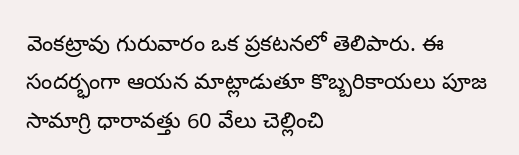వెంకట్రావు గురువారం ఒక ప్రకటనలో తెలిపారు. ఈ సందర్భంగా ఆయన మాట్లాడుతూ కొబ్బరికాయలు పూజ సామాగ్రి ధారావత్తు 60 వేలు చెల్లించి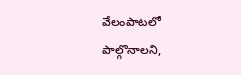వేలంపాటలో పాల్గొనాలని,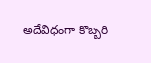అదేవిధంగా కొబ్బరి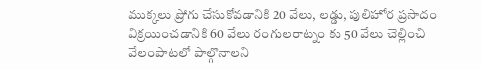ముక్కలు ప్రోగు చేసుకోవడానికి 20 వేలు, లడ్డు, పులిహోర ప్రసాదం విక్రయించడానికి 60 వేలు రంగులరాట్నం కు 50 వేలు చెల్లించి వేలంపాటలో పాల్గొనాలని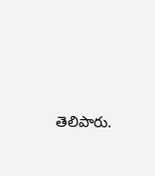తెలిపారు.